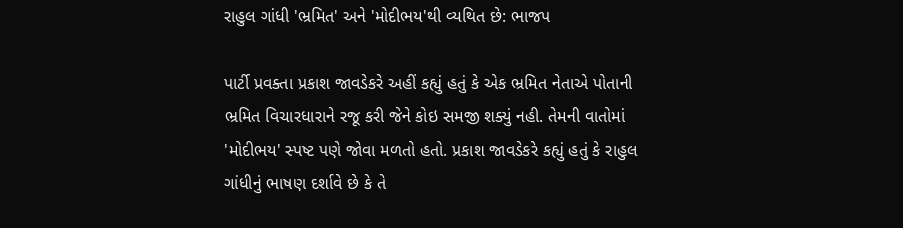રાહુલ ગાંધી 'ભ્રમિત' અને 'મોદીભય'થી વ્યથિત છે: ભાજપ

પાર્ટી પ્રવક્તા પ્રકાશ જાવડેકરે અહીં કહ્યું હતું કે એક ભ્રમિત નેતાએ પોતાની ભ્રમિત વિચારધારાને રજૂ કરી જેને કોઇ સમજી શક્યું નહી. તેમની વાતોમાં 'મોદીભય' સ્પષ્ટ પણે જોવા મળતો હતો. પ્રકાશ જાવડેકરે કહ્યું હતું કે રાહુલ ગાંધીનું ભાષણ દર્શાવે છે કે તે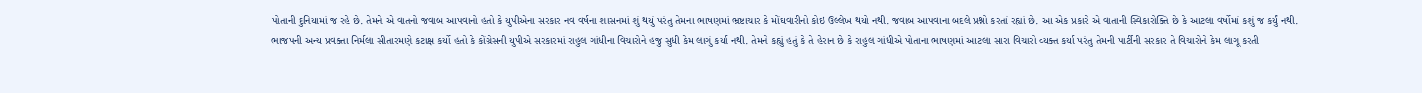પોતાની દુનિયામાં જ રહે છે. તેમને એ વાતનો જવાબ આપવાનો હતો કે યુપીએના સરકાર નવ વર્ષના શાસનમાં શું થયું પરંતુ તેમના ભાષણમાં ભ્રષ્ટાચાર કે મોંઘવારીનો કોઇ ઉલ્લેખ થયો નથી. જવાબ આપવાના બદલે પ્રશ્નો કરતાં રહ્યાં છે. આ એક પ્રકારે એ વાતાની સ્વિકારોક્તિ છે કે આટલા વર્ષોમાં કશું જ કર્યું નથી.
ભાજપની અન્ય પ્રવક્તા નિર્મલા સીતારમણે કટાક્ષ કર્યો હતો કે કોંગ્રેસની યુપીએ સરકારમાં રાહુલ ગાંધીના વિચારોને હજુ સુધી કેમ લાગું કર્યા નથી. તેમને કહ્યું હતું કે તે હેરાન છે કે રાહુલ ગાંધીએ પોતાના ભાષણમાં આટલા સારા વિચારો વ્યક્ત કર્યા પરંતુ તેમની પાર્ટીની સરકાર તે વિચારોને કેમ લાગૂ કરતી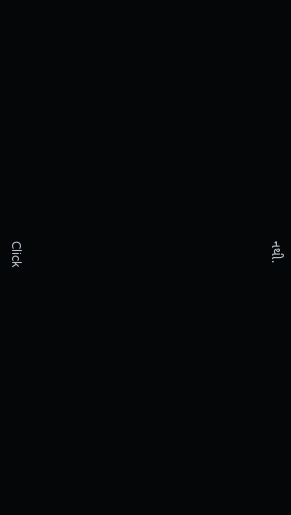નથી.












Click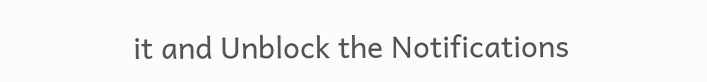it and Unblock the Notifications